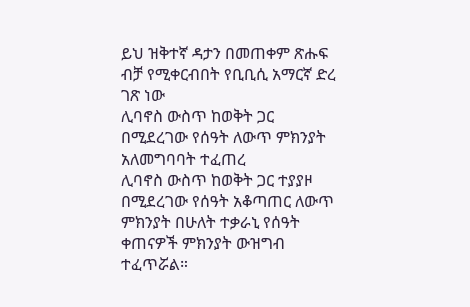ይህ ዝቅተኛ ዳታን በመጠቀም ጽሑፍ ብቻ የሚቀርብበት የቢቢሲ አማርኛ ድረ ገጽ ነው
ሊባኖስ ውስጥ ከወቅት ጋር በሚደረገው የሰዓት ለውጥ ምክንያት አለመግባባት ተፈጠረ
ሊባኖስ ውስጥ ከወቅት ጋር ተያያዞ በሚደረገው የሰዓት አቆጣጠር ለውጥ ምክንያት በሁለት ተቃራኒ የሰዓት ቀጠናዎች ምክንያት ውዝግብ ተፈጥሯል።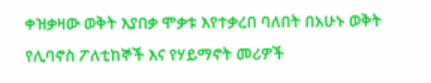ቀዝቃዛው ወቅት እያበቃ ሞቃቱ እየተቃረበ ባለበት በአሁኑ ወቅት የሊባኖስ ፖለቲከኞች እና የሃይማኖት መሪዎች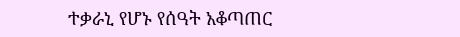ተቃራኒ የሆኑ የሰዓት አቆጣጠር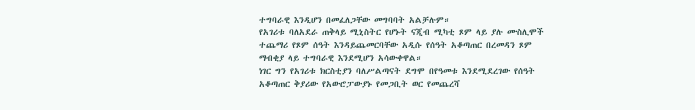ተግባራዊ እንዲሆን በመፈለጋቸው መግባባት አልቻሉም።
የአገሪቱ ባለአደራ ጠቅላይ ሚኒስትር የሆኑት ናጂብ ሚካቲ ጾም ላይ ያሉ ሙስሊሞች ተጨማሪ የጾም ሰዓት እንዳይጨመርባቸው አዲሱ የሰዓት አቆጣጠር በረመዳን ጾም ማብቂያ ላይ ተግባራዊ እንደሚሆን አሳውቀዋል።
ነገር ግን የአገሪቱ ክርስቲያን ባለሥልጣናት ደግሞ በየዓመቱ እንደሚደረገው የሰዓት አቆጣጠር ቅያሪው የአውሮፓውያኑ የመጋቢት ወር የመጨረሻ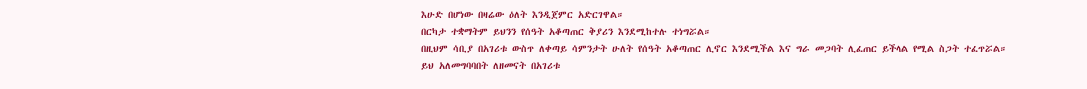እሁድ በሆነው በዛሬው ዕለት እንዲጀምር አድርገዋል።
በርካታ ተቋማትም ይህንን የሰዓት አቆጣጠር ቅያሪን እንደሚከተሉ ተነግሯል።
በዚህም ሳቢያ በአገሪቱ ውስጥ ለቀጣይ ሳምንታት ሁለት የሰዓት አቆጣጠር ሊኖር እንደሚችል እና ግራ መጋባት ሊፈጠር ይችላል የሚል ስጋት ተፈጥሯል።
ይህ አለመግባባበት ለዘመናት በአገሪቱ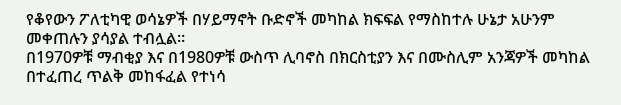የቆየውን ፖለቲካዊ ወሳኔዎች በሃይማኖት ቡድኖች መካከል ክፍፍል የማስከተሉ ሁኔታ አሁንም መቀጠሉን ያሳያል ተብሏል።
በ1970ዎቹ ማብቂያ እና በ1980ዎቹ ውስጥ ሊባኖስ በክርስቲያን እና በሙስሊም አንጃዎች መካከል በተፈጠረ ጥልቅ መከፋፈል የተነሳ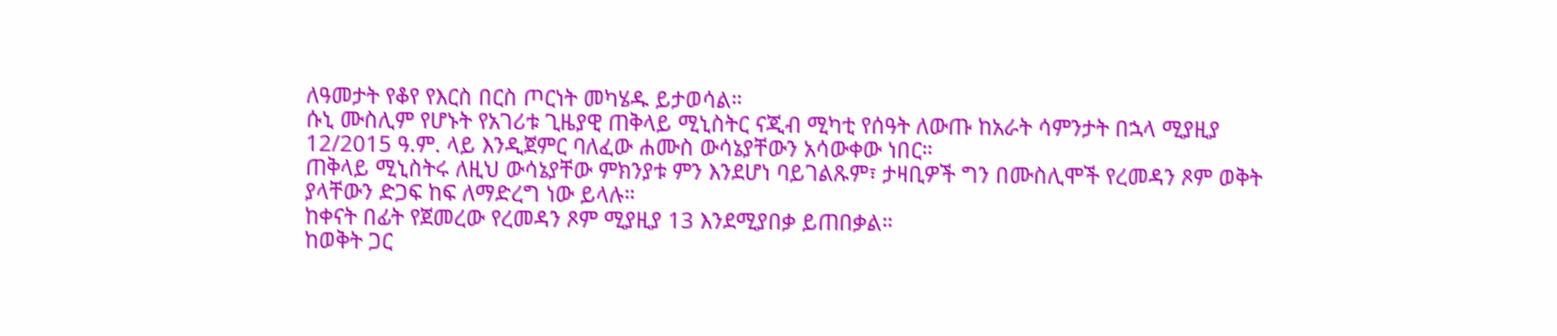ለዓመታት የቆየ የእርስ በርስ ጦርነት መካሄዱ ይታወሳል።
ሱኒ ሙስሊም የሆኑት የአገሪቱ ጊዜያዊ ጠቅላይ ሚኒስትር ናጂብ ሚካቲ የሰዓት ለውጡ ከአራት ሳምንታት በኋላ ሚያዚያ 12/2015 ዓ.ም. ላይ እንዲጀምር ባለፈው ሐሙስ ውሳኔያቸውን አሳውቀው ነበር።
ጠቅላይ ሚኒስትሩ ለዚህ ውሳኔያቸው ምክንያቱ ምን እንደሆነ ባይገልጹም፣ ታዛቢዎች ግን በሙስሊሞች የረመዳን ጾም ወቅት ያላቸውን ድጋፍ ከፍ ለማድረግ ነው ይላሉ።
ከቀናት በፊት የጀመረው የረመዳን ጾም ሚያዚያ 13 እንደሚያበቃ ይጠበቃል።
ከወቅት ጋር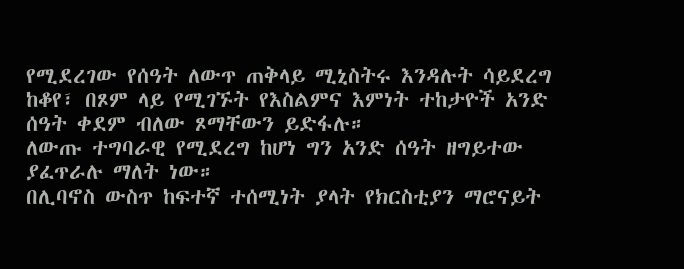የሚደረገው የሰዓት ለውጥ ጠቅላይ ሚኒስትሩ እንዳሉት ሳይደረግ ከቆየ፣ በጾም ላይ የሚገኙት የእስልምና እምነት ተከታዮች አንድ ሰዓት ቀደም ብለው ጾማቸውን ይድፋሉ።
ለውጡ ተግባራዊ የሚደረግ ከሆነ ግን አንድ ሰዓት ዘግይተው ያፈጥራሉ ማለት ነው።
በሊባኖስ ውስጥ ከፍተኛ ተሰሚነት ያላት የክርስቲያን ማሮናይት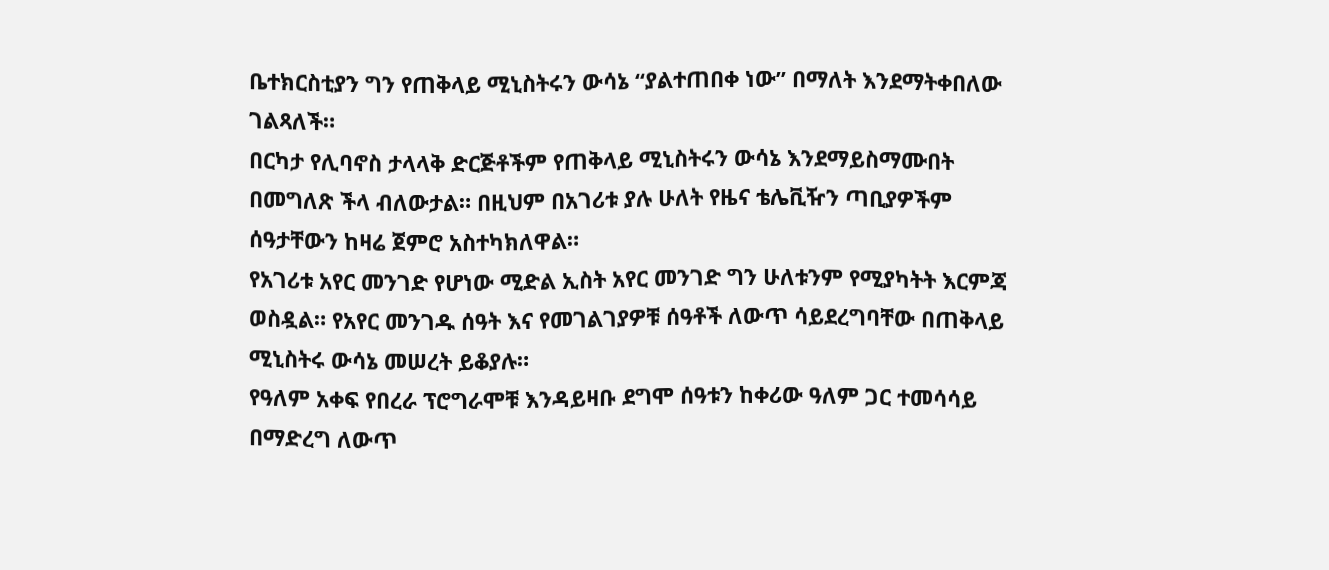ቤተክርስቲያን ግን የጠቅላይ ሚኒስትሩን ውሳኔ “ያልተጠበቀ ነው” በማለት እንደማትቀበለው ገልጻለች።
በርካታ የሊባኖስ ታላላቅ ድርጅቶችም የጠቅላይ ሚኒስትሩን ውሳኔ እንደማይስማሙበት በመግለጽ ችላ ብለውታል። በዚህም በአገሪቱ ያሉ ሁለት የዜና ቴሌቪዥን ጣቢያዎችም ሰዓታቸውን ከዛሬ ጀምሮ አስተካክለዋል።
የአገሪቱ አየር መንገድ የሆነው ሚድል ኢስት አየር መንገድ ግን ሁለቱንም የሚያካትት እርምጃ ወስዷል። የአየር መንገዱ ሰዓት እና የመገልገያዎቹ ሰዓቶች ለውጥ ሳይደረግባቸው በጠቅላይ ሚኒስትሩ ውሳኔ መሠረት ይቆያሉ።
የዓለም አቀፍ የበረራ ፕሮግራሞቹ እንዳይዛቡ ደግሞ ሰዓቱን ከቀሪው ዓለም ጋር ተመሳሳይ በማድረግ ለውጥ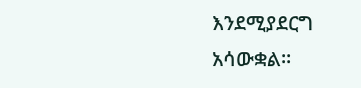እንደሚያደርግ አሳውቋል።